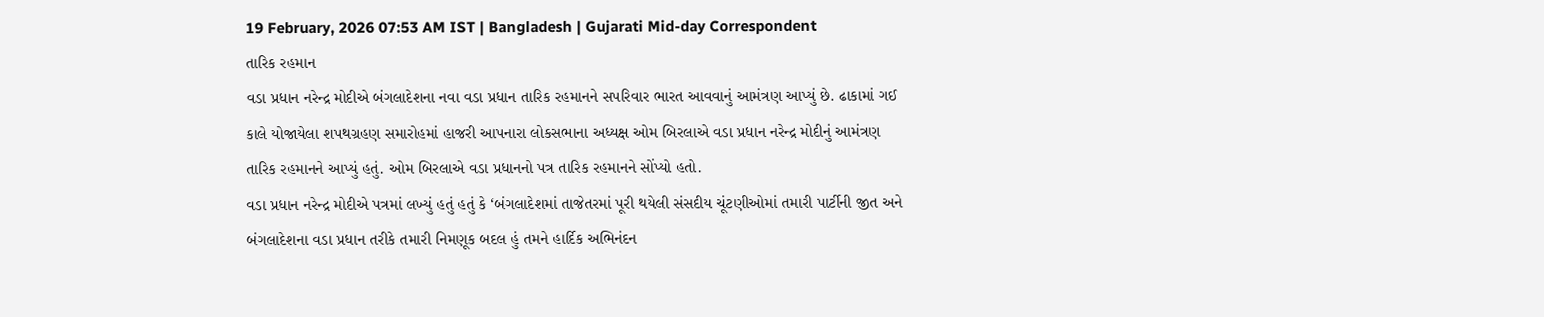19 February, 2026 07:53 AM IST | Bangladesh | Gujarati Mid-day Correspondent
તારિક રહમાન
વડા પ્રધાન નરેન્દ્ર મોદીએ બંગલાદેશના નવા વડા પ્રધાન તારિક રહમાનને સપરિવાર ભારત આવવાનું આમંત્રણ આપ્યું છે. ઢાકામાં ગઈ કાલે યોજાયેલા શપથગ્રહણ સમારોહમાં હાજરી આપનારા લોકસભાના અધ્યક્ષ ઓમ બિરલાએ વડા પ્રધાન નરેન્દ્ર મોદીનું આમંત્રણ તારિક રહમાનને આપ્યું હતું. ઓમ બિરલાએ વડા પ્રધાનનો પત્ર તારિક રહમાનને સોંપ્યો હતો.
વડા પ્રધાન નરેન્દ્ર મોદીએ પત્રમાં લખ્યું હતું હતું કે ‘બંગલાદેશમાં તાજેતરમાં પૂરી થયેલી સંસદીય ચૂંટણીઓમાં તમારી પાર્ટીની જીત અને બંગલાદેશના વડા પ્રધાન તરીકે તમારી નિમણૂક બદલ હું તમને હાર્દિક અભિનંદન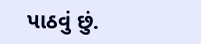પાઠવું છું.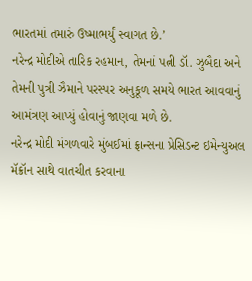ભારતમાં તમારું ઉષ્માભર્યું સ્વાગત છે.’
નરેન્દ્ર મોદીએ તારિક રહમાન, તેમનાં પત્ની ડૉ. ઝુબૈદા અને તેમની પુત્રી ઝૈમાને પરસ્પર અનુકૂળ સમયે ભારત આવવાનું આમંત્રણ આપ્યું હોવાનું જાણવા મળે છે.
નરેન્દ્ર મોદી મંગળવારે મુંબઈમાં ફ્રાન્સના પ્રેસિડન્ટ ઇમેન્યુઅલ મૅક્રૉન સાથે વાતચીત કરવાના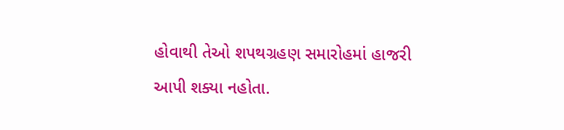હોવાથી તેઓ શપથગ્રહણ સમારોહમાં હાજરી આપી શક્યા નહોતા.